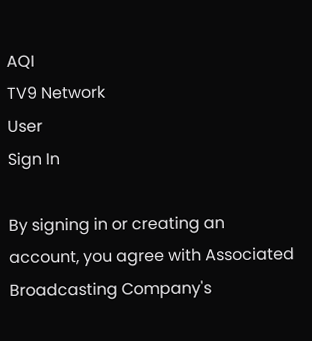AQI
TV9 Network
User
Sign In

By signing in or creating an account, you agree with Associated Broadcasting Company's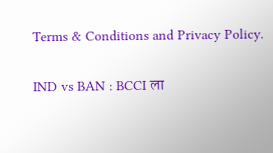Terms & Conditions and Privacy Policy.

IND vs BAN : BCCI ला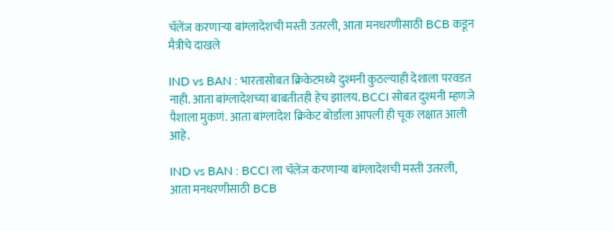चॅलेंज करणाऱ्या बांग्लादेशची मस्ती उतरली, आता मनधरणीसाठी BCB कडून मैत्रीचे दाखले

IND vs BAN : भारतासोबत क्रिकेटमध्ये दुश्मनी कुठल्याही देशाला परवडत नाही. आता बांग्लादेशच्या बाबतीतही हेच झालय. BCCI सोबत दुश्मनी म्हणजे पैशाला मुकणं. आता बांग्लादेश क्रिकेट बोर्डाला आपली ही चूक लक्षात आली आहे.

IND vs BAN : BCCI ला चॅलेंज करणाऱ्या बांग्लादेशची मस्ती उतरली, आता मनधरणीसाठी BCB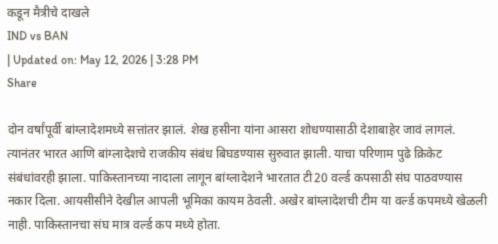कडून मैत्रीचे दाखले
IND vs BAN
| Updated on: May 12, 2026 | 3:28 PM
Share

दोन वर्षांपूर्वी बांग्लादेशमध्ये सत्तांतर झालं. शेख हसीना यांना आसरा शोधण्यासाठी देशाबाहेर जावं लागलं. त्यानंतर भारत आणि बांग्लादेशचे राजकीय संबंध बिघडण्यास सुरुवात झाली. याचा परिणाम पुढे क्रिकेट संबंधांवरही झाला. पाकिस्तानच्या नादाला लागून बांग्लादेशने भारतात टी20 वर्ल्ड कपसाठी संघ पाठवण्यास नकार दिला. आयसीसीने देखील आपली भूमिका कायम ठेवली. अखेर बांग्लादेशची टीम या वर्ल्ड कपमध्ये खेळली नाही. पाकिस्तानचा संघ मात्र वर्ल्ड कप मध्ये होता.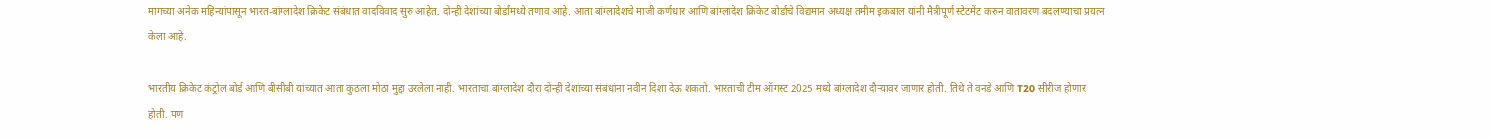मागच्या अनेक महिन्यांपासून भारत-बांग्लादेश क्रिकेट संबंधात वादविवाद सुरु आहेत. दोन्ही देशांच्या बोर्डांमध्ये तणाव आहे. आता बांग्लादेशचे माजी कर्णधार आणि बांग्लादेश क्रिकेट बोर्डाचे विद्यमान अध्यक्ष तमीम इकबाल यांनी मैत्रीपूर्ण स्टेटमेंट करुन वातावरण बदलण्याचा प्रयत्न केला आहे.

भारतीय क्रिकेट कंट्रोल बोर्ड आणि बीसीबी यांच्यात आता कुठला मोठा मुद्दा उरलेला नाही. भारताचा बांग्लादेश दौरा दोन्ही देशांच्या संबंधांना नवीन दिशा देऊ शकतो. भारताची टीम ऑगस्ट 2025 मध्ये बांग्लादेश दौऱ्यावर जाणार होती. तिथे ते वनडे आणि T20 सीरीज होणार होती. पण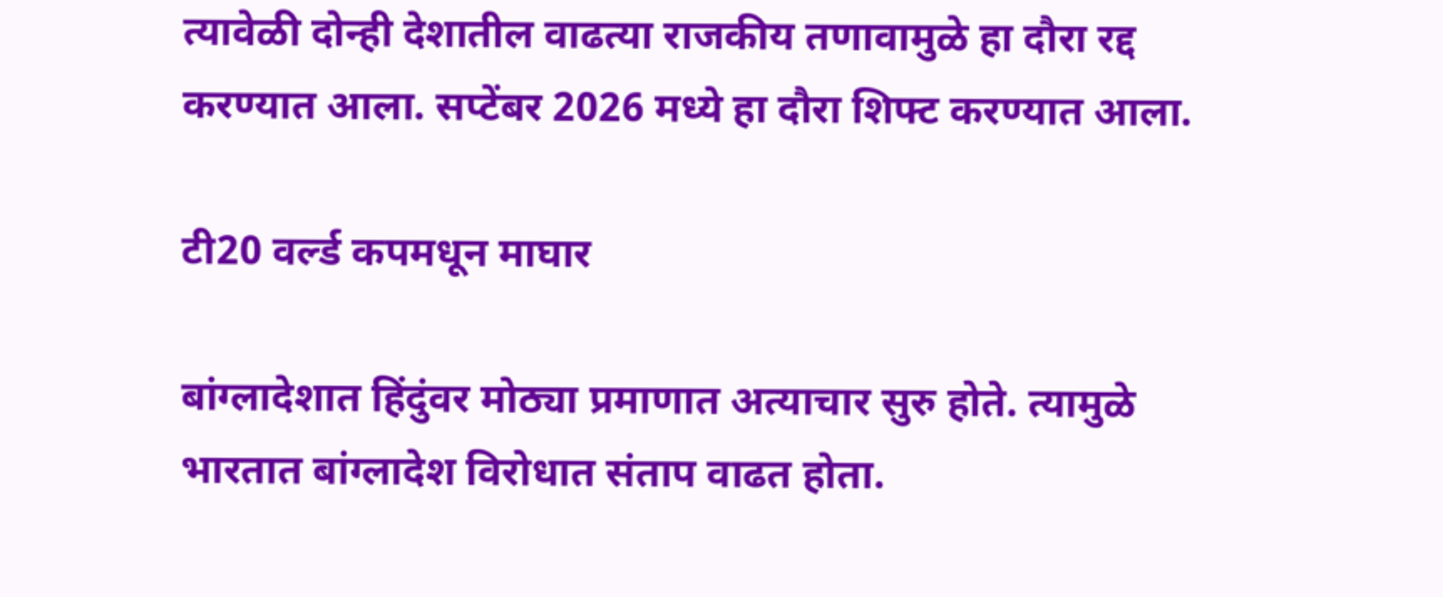त्यावेळी दोन्ही देशातील वाढत्या राजकीय तणावामुळे हा दौरा रद्द करण्यात आला. सप्टेंबर 2026 मध्ये हा दौरा शिफ्ट करण्यात आला.

टी20 वर्ल्ड कपमधून माघार

बांग्लादेशात हिंदुंवर मोठ्या प्रमाणात अत्याचार सुरु होते. त्यामुळे भारतात बांग्लादेश विरोधात संताप वाढत होता.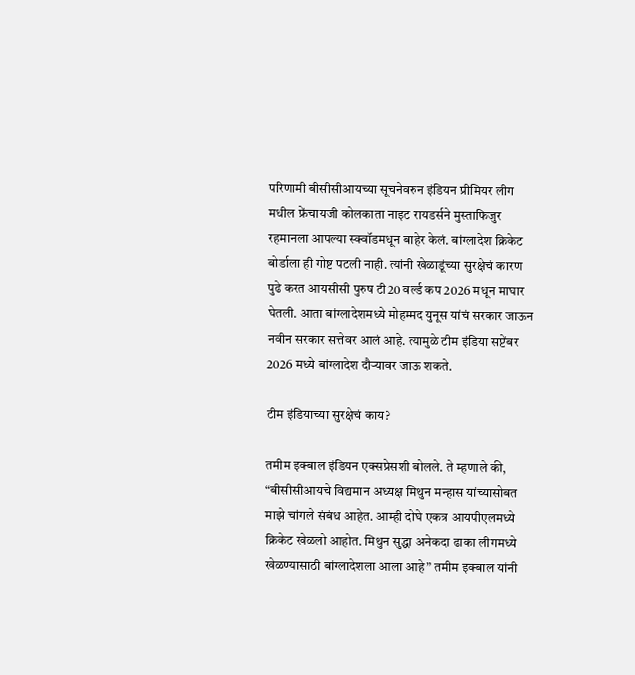परिणामी बीसीसीआयच्या सूचनेवरुन इंडियन प्रीमियर लीग मधील फ्रेंचायजी कोलकाता नाइट रायडर्सने मुस्ताफिजुर रहमानला आपल्या स्क्वॉडमधून बाहेर केलं. बांग्लादेश क्रिकेट बोर्डाला ही गोष्ट पटली नाही. त्यांनी खेळाडूंच्या सुरक्षेचं कारण पुढे करत आयसीसी पुरुष टी20 वर्ल्ड कप 2026 मधून माघार घेतली. आता बांग्लादेशमध्ये मोहम्मद युनूस यांचं सरकार जाऊन नवीन सरकार सत्तेवर आलं आहे. त्यामुळे टीम इंडिया सप्टेंबर 2026 मध्ये बांग्लादेश दौऱ्यावर जाऊ शकते.

टीम इंडियाच्या सुरक्षेचं काय?

तमीम इक्बाल इंडियन एक्सप्रेसशी बोलले. ते म्हणाले की, “बीसीसीआयचे विद्यमान अध्यक्ष मिथुन मन्हास यांच्यासोबत माझे चांगले संबंध आहेत. आम्ही दोघे एकत्र आयपीएलमध्ये क्रिकेट खेळलो आहोत. मिथुन सुद्धा अनेकदा ढाका लीगमध्ये खेळण्यासाठी बांग्लादेशला आला आहे” तमीम इक्बाल यांनी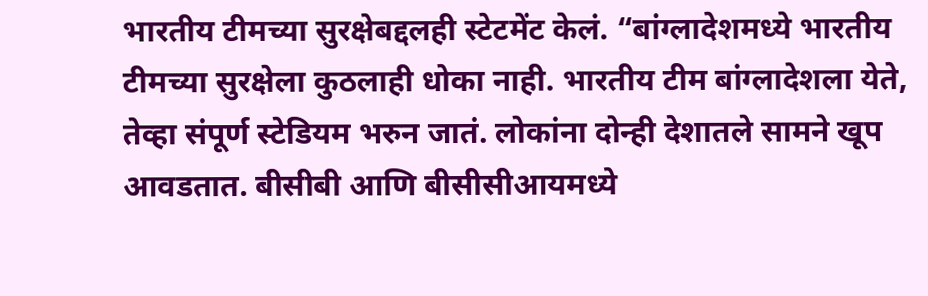भारतीय टीमच्या सुरक्षेबद्दलही स्टेटमेंट केलं. “बांग्लादेशमध्ये भारतीय टीमच्या सुरक्षेला कुठलाही धोका नाही. भारतीय टीम बांग्लादेशला येते, तेव्हा संपूर्ण स्टेडियम भरुन जातं. लोकांना दोन्ही देशातले सामने खूप आवडतात. बीसीबी आणि बीसीसीआयमध्ये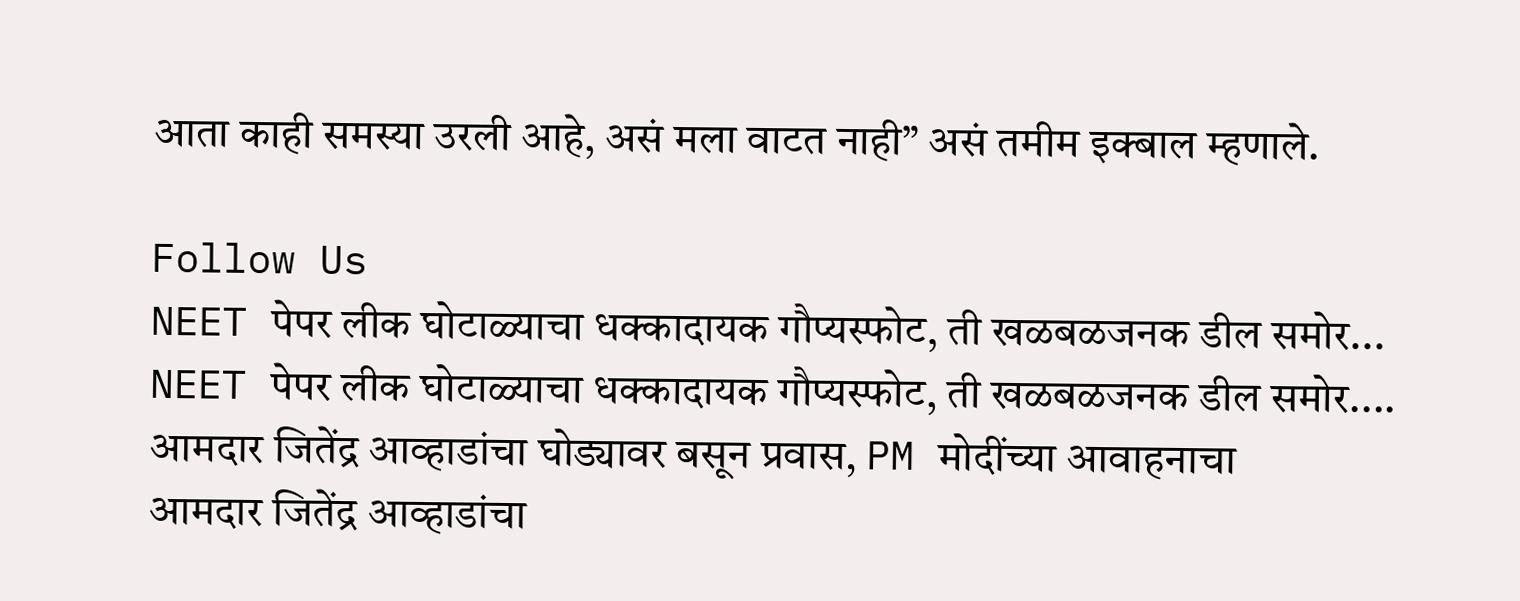आता काही समस्या उरली आहे, असं मला वाटत नाही” असं तमीम इक्बाल म्हणाले.

Follow Us
NEET पेपर लीक घोटाळ्याचा धक्कादायक गौप्यस्फोट, ती खळबळजनक डील समोर...
NEET पेपर लीक घोटाळ्याचा धक्कादायक गौप्यस्फोट, ती खळबळजनक डील समोर....
आमदार जितेंद्र आव्हाडांचा घोड्यावर बसून प्रवास, PM मोदींच्या आवाहनाचा
आमदार जितेंद्र आव्हाडांचा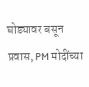घोड्यावर बसून प्रवास, PM मोदींच्या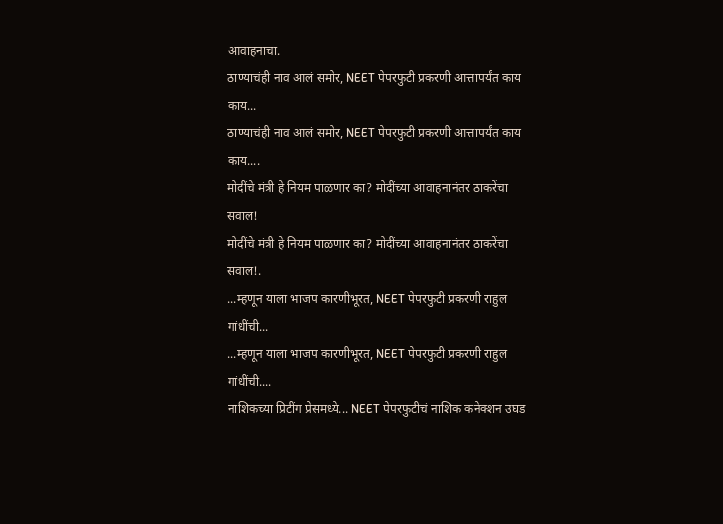आवाहनाचा.
ठाण्याचंही नाव आलं समोर, NEET पेपरफुटी प्रकरणी आत्तापर्यंत काय काय...
ठाण्याचंही नाव आलं समोर, NEET पेपरफुटी प्रकरणी आत्तापर्यंत काय काय....
मोदींचे मंत्री हे नियम पाळणार का? मोदींच्या आवाहनानंतर ठाकरेंचा सवाल!
मोदींचे मंत्री हे नियम पाळणार का? मोदींच्या आवाहनानंतर ठाकरेंचा सवाल!.
...म्हणून याला भाजप कारणीभूरत, NEET पेपरफुटी प्रकरणी राहुल गांधींची...
...म्हणून याला भाजप कारणीभूरत, NEET पेपरफुटी प्रकरणी राहुल गांधींची....
नाशिकच्या प्रिटींग प्रेसमध्ये... NEET पेपरफुटीचं नाशिक कनेक्शन उघड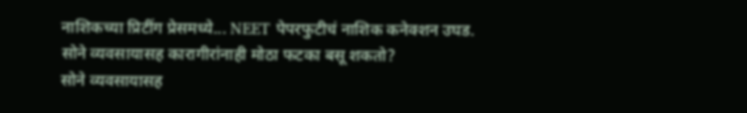नाशिकच्या प्रिटींग प्रेसमध्ये... NEET पेपरफुटीचं नाशिक कनेक्शन उघड.
सोने व्यवसायासह कारागीरांनाही मोठा फटका बसू शकतो?
सोने व्यवसायासह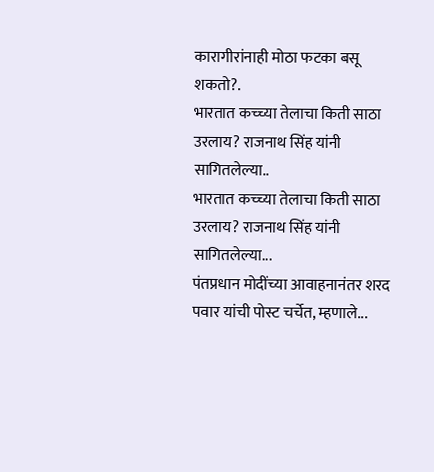कारागीरांनाही मोठा फटका बसू शकतो?.
भारतात कच्च्या तेलाचा किती साठा उरलाय? राजनाथ सिंह यांनी सागितलेल्या..
भारतात कच्च्या तेलाचा किती साठा उरलाय? राजनाथ सिंह यांनी सागितलेल्या...
पंतप्रधान मोदींच्या आवाहनानंतर शरद पवार यांची पोस्ट चर्चेत, म्हणाले...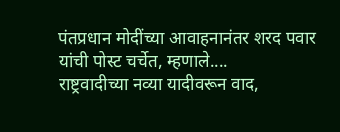पंतप्रधान मोदींच्या आवाहनानंतर शरद पवार यांची पोस्ट चर्चेत, म्हणाले....
राष्ट्रवादीच्या नव्या यादीवरून वाद,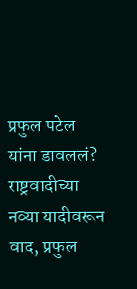प्रफुल पटेल यांना डावललं?
राष्ट्रवादीच्या नव्या यादीवरून वाद, प्रफुल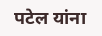पटेल यांना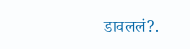डावललं?.